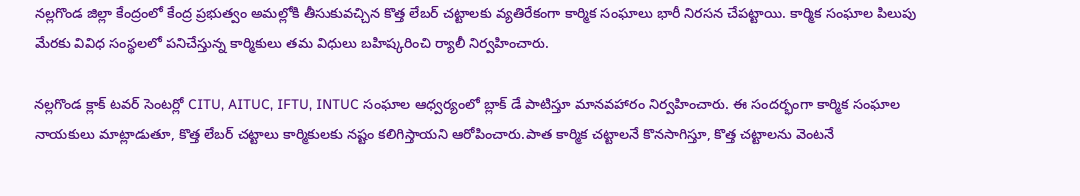నల్లగొండ జిల్లా కేంద్రంలో కేంద్ర ప్రభుత్వం అమల్లోకి తీసుకువచ్చిన కొత్త లేబర్ చట్టాలకు వ్యతిరేకంగా కార్మిక సంఘాలు భారీ నిరసన చేపట్టాయి. కార్మిక సంఘాల పిలుపు మేరకు వివిధ సంస్థలలో పనిచేస్తున్న కార్మికులు తమ విధులు బహిష్కరించి ర్యాలీ నిర్వహించారు.

నల్లగొండ క్లాక్ టవర్ సెంటర్లో CITU, AITUC, IFTU, INTUC సంఘాల ఆధ్వర్యంలో బ్లాక్ డే పాటిస్తూ మానవహారం నిర్వహించారు. ఈ సందర్భంగా కార్మిక సంఘాల నాయకులు మాట్లాడుతూ, కొత్త లేబర్ చట్టాలు కార్మికులకు నష్టం కలిగిస్తాయని ఆరోపించారు.పాత కార్మిక చట్టాలనే కొనసాగిస్తూ, కొత్త చట్టాలను వెంటనే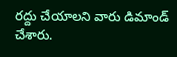రద్దు చేయాలని వారు డిమాండ్ చేశారు.